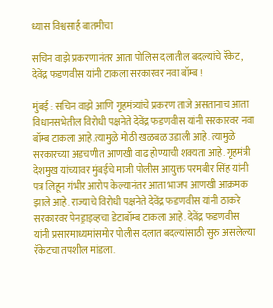ध्यास विश्वसार्ह बातमीचा

सचिन वाझे प्रकरणानंतर आता पोलिस दलातील बदल्यांचे रॅकेट, देवेंद्र फडणवीस यांनी टाकला सरकारवर नवा बॉम्ब !

मुंबई : सचिन वाझे आणि गृहमंत्र्यांचे प्रकरण ताजे असतानाच आता विधानसभेतील विरोधी पक्षनेते देवेंद्र फडणवीस यांनी सरकारवर नवा बॉम्ब टाकला आहे.त्यामुळे मोठी खळबळ उडाली आहे. त्यामुळे सरकारच्या अडचणीत आणखी वाढ होण्याची शक्यता आहे. गृहमंत्री देशमुख यांच्यावर मुंबईचे माजी पोलीस आयुक्त परमबीर सिंह यांनी पत्र लिहून गंभीर आरोप केल्यानंतर आता भाजप आणखी आक्रमक झाले आहे. राज्याचे विरोधी पक्षनेते देवेंद्र फडणवीस यांनी ठाकरे सरकारवर पेनड्राइव्हचा डेटाबॉम्ब टाकला आहे. देवेंद्र फडणवीस यांनी प्रसारमाध्यमांसमोर पोलीस दलात बदल्यांसाठी सुरु असलेल्या रॅकेटचा तपशील मांडला.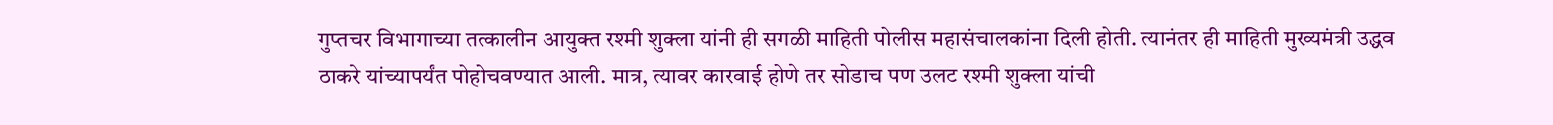गुप्तचर विभागाच्या तत्कालीन आयुक्त रश्मी शुक्ला यांनी ही सगळी माहिती पोलीस महासंचालकांना दिली होती. त्यानंतर ही माहिती मुख्यमंत्री उद्धव ठाकरे यांच्यापर्यंत पोहोचवण्यात आली. मात्र, त्यावर कारवाई होणे तर सोडाच पण उलट रश्मी शुक्ला यांची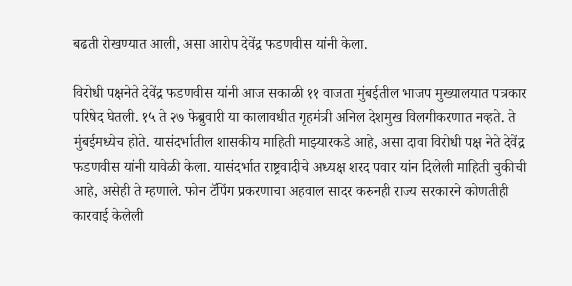बढती रोखण्यात आली, असा आरोप देवेंद्र फडणवीस यांनी केला.

विरोधी पक्षनेते देवेंद्र फडणवीस यांनी आज सकाळी ११ वाजता मुंबईतील भाजप मुख्यालयात पत्रकार परिषेद घेतली. १५ ते २७ फेब्रुवारी या कालावधीत गृहमंत्री अनिल देशमुख विलगीकरणात नव्हते. ते मुंबईमध्येच होते. यासंदर्भातील शासकीय माहिती माझ्यारकडे आहे, असा दावा विरोधी पक्ष नेते देवेंद्र फडणवीस यांनी यावेळी केला. यासंदर्भात राष्ट्रवादीचे अध्यक्ष शरद पवार यांन दिलेली माहिती चुकीची आहे, असेही ते म्ह‍णाले. फोन टॅपिंग प्रकरणाचा अहवाल सादर करुनही राज्य सरकारने कोणतीही कारवाई केलेली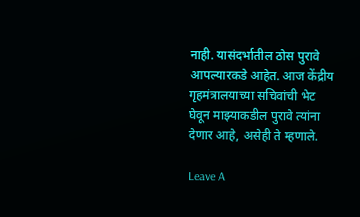नाही. यासंदर्भातील ठोस पुरावे आपल्यारकडे आहेत. आज केंद्रीय गृहमंत्रालयाच्या सचिवांची भेट घेवून माझ्या‍कडील पुरावे त्यांना देणार आहे, असेही ते म्हणाले.

Leave A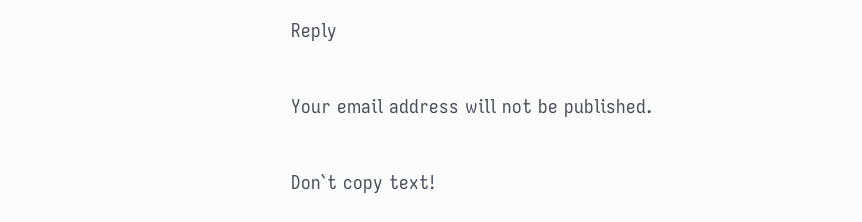Reply

Your email address will not be published.

Don`t copy text!